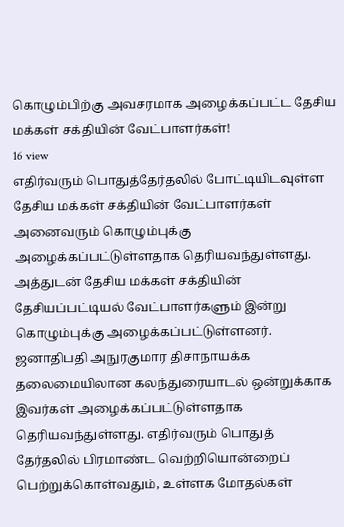கொழும்பிற்கு அவசரமாக அழைக்கப்பட்ட தேசிய மக்கள் சக்தியின் வேட்பாளர்கள்!
16 view
எதிர்வரும் பொதுத்தேர்தலில் போட்டியிடவுள்ள தேசிய மக்கள் சக்தியின் வேட்பாளர்கள் அனைவரும் கொழும்புக்கு அழைக்கப்பட்டுள்ளதாக தெரியவந்துள்ளது. அத்துடன் தேசிய மக்கள் சக்தியின் தேசியப்பட்டியல் வேட்பாளர்களும் இன்று கொழும்புக்கு அழைக்கப்பட்டுள்ளனர். ஜனாதிபதி அநுரகுமார திசாநாயக்க தலைமையிலான கலந்துரையாடல் ஒன்றுக்காக இவர்கள் அழைக்கப்பட்டுள்ளதாக தெரியவந்துள்ளது. எதிர்வரும் பொதுத் தேர்தலில் பிரமாண்ட வெற்றியொன்றைப் பெற்றுக்கொள்வதும், உள்ளக மோதல்கள்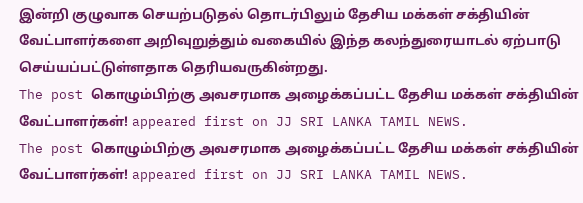இன்றி குழுவாக செயற்படுதல் தொடர்பிலும் தேசிய மக்கள் சக்தியின் வேட்பாளர்களை அறிவுறுத்தும் வகையில் இந்த கலந்துரையாடல் ஏற்பாடு செய்யப்பட்டுள்ளதாக தெரியவருகின்றது.
The post கொழும்பிற்கு அவசரமாக அழைக்கப்பட்ட தேசிய மக்கள் சக்தியின் வேட்பாளர்கள்! appeared first on JJ SRI LANKA TAMIL NEWS.
The post கொழும்பிற்கு அவசரமாக அழைக்கப்பட்ட தேசிய மக்கள் சக்தியின் வேட்பாளர்கள்! appeared first on JJ SRI LANKA TAMIL NEWS.